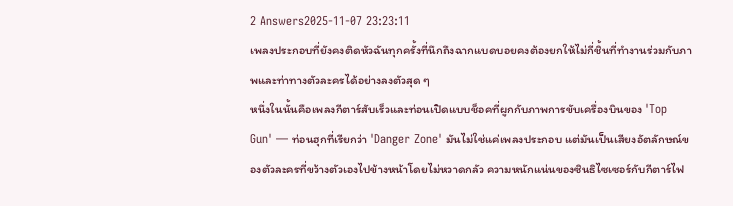2 Answers2025-11-07 23:23:11
เพลงประกอบที่ยังคงติดหัวฉันทุกครั้งที่นึกถึงฉากแบดบอยคงต้องยกให้ไม่กี่ชิ้นที่ทำงานร่วมกับภาพและท่าทางตัวละครได้อย่างลงตัวสุด ๆ
หนึ่งในนั้นคือเพลงกีตาร์สับเร็วและท่อนเปิดแบบช็อคที่ผูกกับภาพการขับเครื่องบินของ 'Top Gun' — ท่อนฮุกที่เรียกว่า 'Danger Zone' มันไม่ใช่แค่เพลงประกอบ แต่มันเป็นเสียงอัตลักษณ์ของตัวละครที่ขว้างตัวเองไปข้างหน้าโดยไม่หวาดกลัว ความหนักแน่นของซินธิไซเซอร์กับกีตาร์ไฟ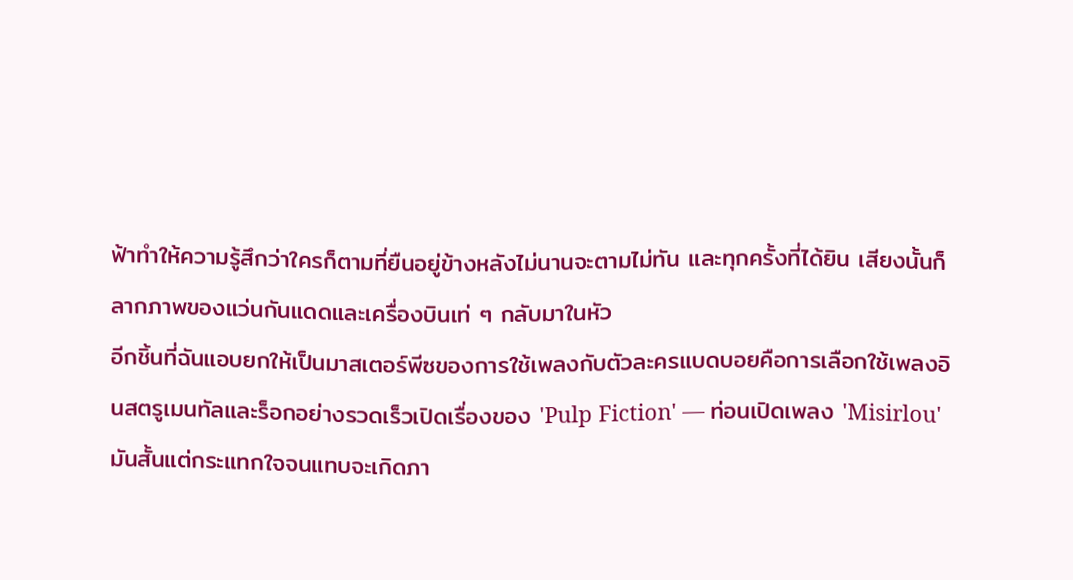ฟ้าทำให้ความรู้สึกว่าใครก็ตามที่ยืนอยู่ข้างหลังไม่นานจะตามไม่ทัน และทุกครั้งที่ได้ยิน เสียงนั้นก็ลากภาพของแว่นกันแดดและเครื่องบินเท่ ๆ กลับมาในหัว
อีกชิ้นที่ฉันแอบยกให้เป็นมาสเตอร์พีซของการใช้เพลงกับตัวละครแบดบอยคือการเลือกใช้เพลงอินสตรูเมนทัลและร็อกอย่างรวดเร็วเปิดเรื่องของ 'Pulp Fiction' — ท่อนเปิดเพลง 'Misirlou' มันสั้นแต่กระแทกใจจนแทบจะเกิดภา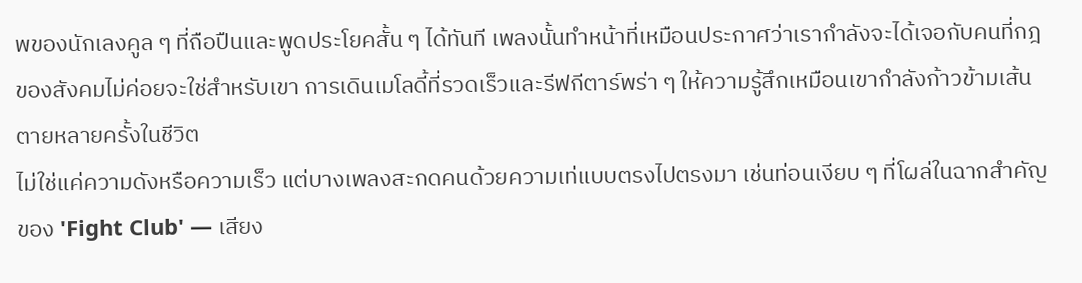พของนักเลงคูล ๆ ที่ถือปืนและพูดประโยคสั้น ๆ ได้ทันที เพลงนั้นทำหน้าที่เหมือนประกาศว่าเรากำลังจะได้เจอกับคนที่กฎของสังคมไม่ค่อยจะใช่สำหรับเขา การเดินเมโลดี้ที่รวดเร็วและรีฟกีตาร์พร่า ๆ ให้ความรู้สึกเหมือนเขากำลังก้าวข้ามเส้นตายหลายครั้งในชีวิต
ไม่ใช่แค่ความดังหรือความเร็ว แต่บางเพลงสะกดคนด้วยความเท่แบบตรงไปตรงมา เช่นท่อนเงียบ ๆ ที่โผล่ในฉากสำคัญของ 'Fight Club' — เสียง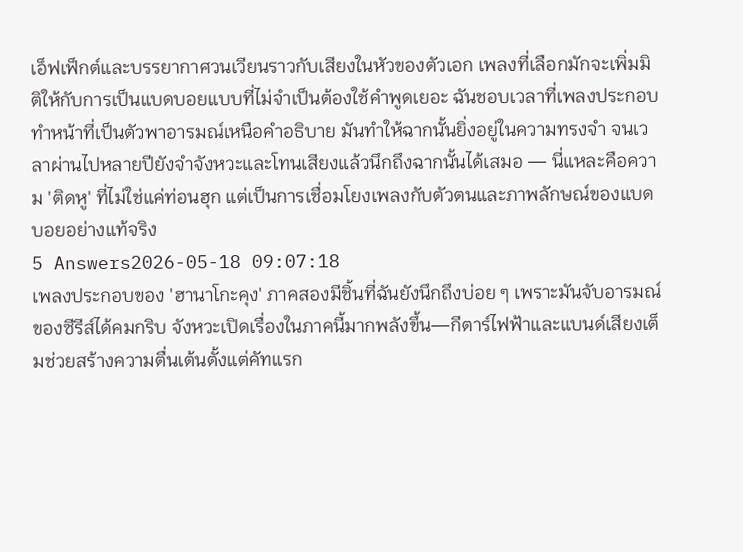เอ็ฟเฟ็กต์และบรรยากาศวนเวียนราวกับเสียงในหัวของตัวเอก เพลงที่เลือกมักจะเพิ่มมิติให้กับการเป็นแบดบอยแบบที่ไม่จำเป็นต้องใช้คำพูดเยอะ ฉันชอบเวลาที่เพลงประกอบทำหน้าที่เป็นตัวพาอารมณ์เหนือคำอธิบาย มันทำให้ฉากนั้นยิ่งอยู่ในความทรงจำ จนเวลาผ่านไปหลายปียังจำจังหวะและโทนเสียงแล้วนึกถึงฉากนั้นได้เสมอ — นี่แหละคือความ 'ติดหู' ที่ไม่ใช่แค่ท่อนฮุก แต่เป็นการเชื่อมโยงเพลงกับตัวตนและภาพลักษณ์ของแบดบอยอย่างแท้จริง
5 Answers2026-05-18 09:07:18
เพลงประกอบของ 'ฮานาโกะคุง' ภาคสองมีชิ้นที่ฉันยังนึกถึงบ่อย ๆ เพราะมันจับอารมณ์ของซีรีส์ได้คมกริบ จังหวะเปิดเรื่องในภาคนี้มากพลังขึ้น—กีตาร์ไฟฟ้าและแบนด์เสียงเต็มช่วยสร้างความตื่นเต้นตั้งแต่คัทแรก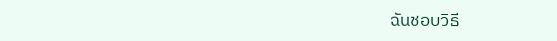ฉันชอบวิธี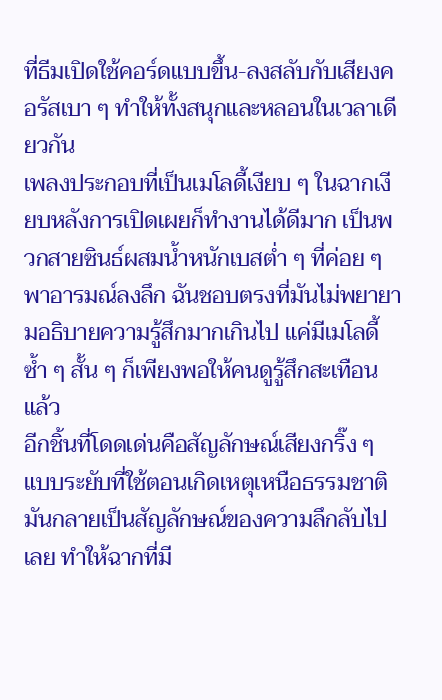ที่ธีมเปิดใช้คอร์ดแบบขึ้น-ลงสลับกับเสียงคอรัสเบา ๆ ทำให้ทั้งสนุกและหลอนในเวลาเดียวกัน
เพลงประกอบที่เป็นเมโลดี้เงียบ ๆ ในฉากเงียบหลังการเปิดเผยก็ทำงานได้ดีมาก เป็นพวกสายซินธ์ผสมน้ำหนักเบสต่ำ ๆ ที่ค่อย ๆ พาอารมณ์ลงลึก ฉันชอบตรงที่มันไม่พยายามอธิบายความรู้สึกมากเกินไป แค่มีเมโลดี้ซ้ำ ๆ สั้น ๆ ก็เพียงพอให้คนดูรู้สึกสะเทือนแล้ว
อีกชิ้นที่โดดเด่นคือสัญลักษณ์เสียงกริ๊ง ๆ แบบระยับที่ใช้ตอนเกิดเหตุเหนือธรรมชาติ มันกลายเป็นสัญลักษณ์ของความลึกลับไปเลย ทำให้ฉากที่มี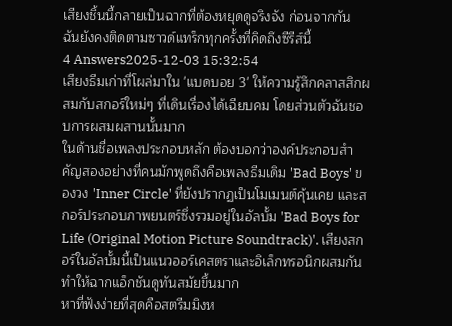เสียงชิ้นนี้กลายเป็นฉากที่ต้องหยุดดูจริงจัง ก่อนจากกัน ฉันยังคงติดตามซาวด์แทร็กทุกครั้งที่คิดถึงซีรีส์นี้
4 Answers2025-12-03 15:32:54
เสียงธีมเก่าที่โผล่มาใน 'แบดบอย 3' ให้ความรู้สึกคลาสสิกผสมกับสกอร์ใหม่ๆ ที่เดินเรื่องได้เฉียบคม โดยส่วนตัวฉันชอบการผสมผสานนั้นมาก
ในด้านชื่อเพลงประกอบหลัก ต้องบอกว่าองค์ประกอบสำคัญสองอย่างที่คนมักพูดถึงคือเพลงธีมเดิม 'Bad Boys' ของวง 'Inner Circle' ที่ยังปรากฏเป็นโมเมนต์คุ้นเคย และสกอร์ประกอบภาพยนตร์ซึ่งรวมอยู่ในอัลบั้ม 'Bad Boys for Life (Original Motion Picture Soundtrack)'. เสียงสกอร์ในอัลบั้มนี้เป็นแนวออร์เคสตราและอิเล็กทรอนิกผสมกัน ทำให้ฉากแอ็กชันดูทันสมัยขึ้นมาก
หาที่ฟังง่ายที่สุดคือสตรีมมิงห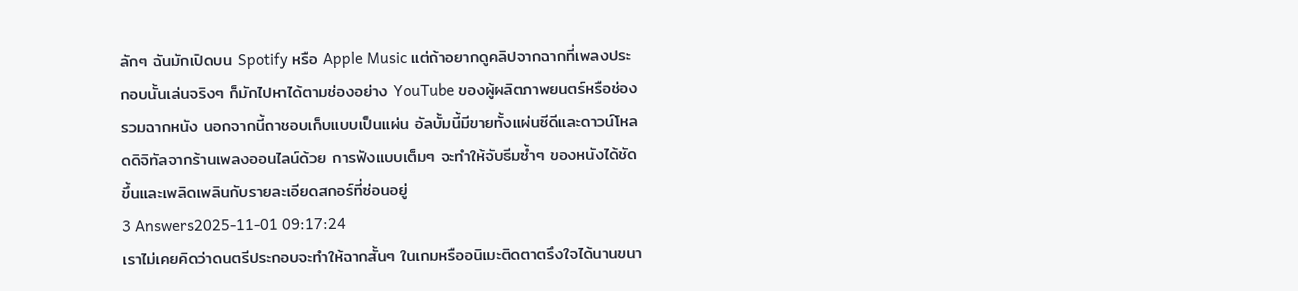ลักๆ ฉันมักเปิดบน Spotify หรือ Apple Music แต่ถ้าอยากดูคลิปจากฉากที่เพลงประกอบนั้นเล่นจริงๆ ก็มักไปหาได้ตามช่องอย่าง YouTube ของผู้ผลิตภาพยนตร์หรือช่องรวมฉากหนัง นอกจากนี้ถาชอบเก็บแบบเป็นแผ่น อัลบั้มนี้มีขายทั้งแผ่นซีดีและดาวน์โหลดดิจิทัลจากร้านเพลงออนไลน์ด้วย การฟังแบบเต็มๆ จะทำให้จับธีมซ้ำๆ ของหนังได้ชัดขึ้นและเพลิดเพลินกับรายละเอียดสกอร์ที่ซ่อนอยู่
3 Answers2025-11-01 09:17:24
เราไม่เคยคิดว่าดนตรีประกอบจะทำให้ฉากสั้นๆ ในเกมหรืออนิเมะติดตาตรึงใจได้นานขนา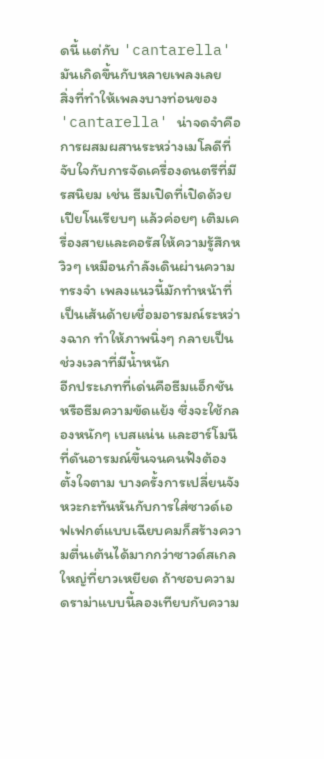ดนี้ แต่กับ 'cantarella' มันเกิดขึ้นกับหลายเพลงเลย
สิ่งที่ทำให้เพลงบางท่อนของ 'cantarella' น่าจดจำคือการผสมผสานระหว่างเมโลดีที่จับใจกับการจัดเครื่องดนตรีที่มีรสนิยม เช่น ธีมเปิดที่เปิดด้วยเปียโนเรียบๆ แล้วค่อยๆ เติมเครื่องสายและคอรัสให้ความรู้สึกหวิวๆ เหมือนกำลังเดินผ่านความทรงจำ เพลงแนวนี้มักทำหน้าที่เป็นเส้นด้ายเชื่อมอารมณ์ระหว่างฉาก ทำให้ภาพนิ่งๆ กลายเป็นช่วงเวลาที่มีน้ำหนัก
อีกประเภทที่เด่นคือธีมแอ็กชันหรือธีมความขัดแย้ง ซึ่งจะใช้กลองหนักๆ เบสแน่น และฮาร์โมนีที่ดันอารมณ์ขึ้นจนคนฟังต้องตั้งใจตาม บางครั้งการเปลี่ยนจังหวะกะทันหันกับการใส่ซาวด์เอฟเฟกต์แบบเฉียบคมก็สร้างความตื่นเต้นได้มากกว่าซาวด์สเกลใหญ่ที่ยาวเหยียด ถ้าชอบความดราม่าแบบนี้ลองเทียบกับความ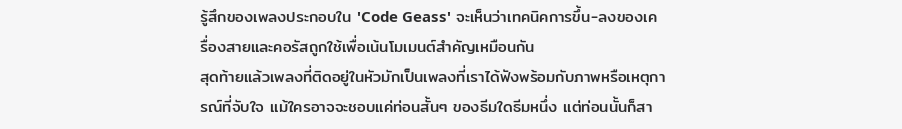รู้สึกของเพลงประกอบใน 'Code Geass' จะเห็นว่าเทคนิคการขึ้น-ลงของเครื่องสายและคอรัสถูกใช้เพื่อเน้นโมเมนต์สำคัญเหมือนกัน
สุดท้ายแล้วเพลงที่ติดอยู่ในหัวมักเป็นเพลงที่เราได้ฟังพร้อมกับภาพหรือเหตุการณ์ที่จับใจ แม้ใครอาจจะชอบแค่ท่อนสั้นๆ ของธีมใดธีมหนึ่ง แต่ท่อนนั้นก็สา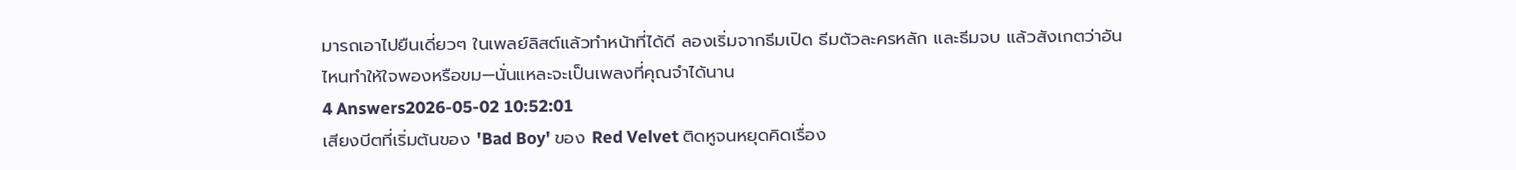มารถเอาไปยืนเดี่ยวๆ ในเพลย์ลิสต์แล้วทำหน้าที่ได้ดี ลองเริ่มจากธีมเปิด ธีมตัวละครหลัก และธีมจบ แล้วสังเกตว่าอันไหนทำให้ใจพองหรือขม—นั่นแหละจะเป็นเพลงที่คุณจำได้นาน
4 Answers2026-05-02 10:52:01
เสียงบีตที่เริ่มต้นของ 'Bad Boy' ของ Red Velvet ติดหูจนหยุดคิดเรื่อง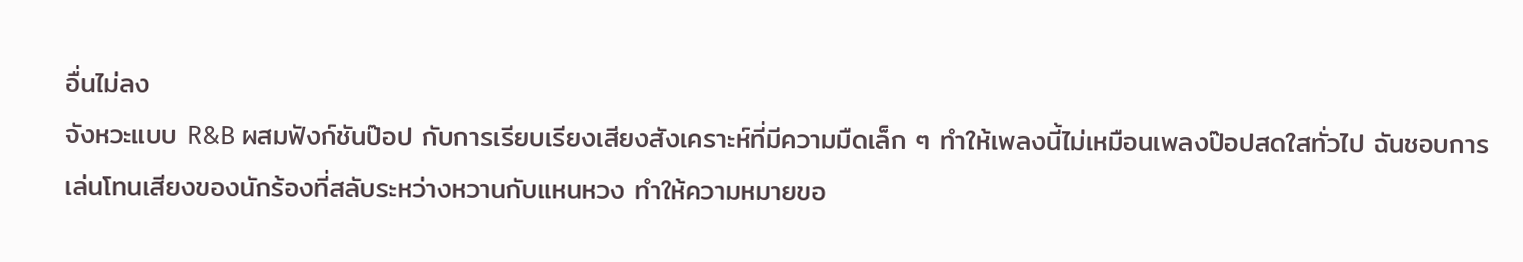อื่นไม่ลง
จังหวะแบบ R&B ผสมฟังก์ชันป๊อป กับการเรียบเรียงเสียงสังเคราะห์ที่มีความมืดเล็ก ๆ ทำให้เพลงนี้ไม่เหมือนเพลงป๊อปสดใสทั่วไป ฉันชอบการเล่นโทนเสียงของนักร้องที่สลับระหว่างหวานกับแหนหวง ทำให้ความหมายขอ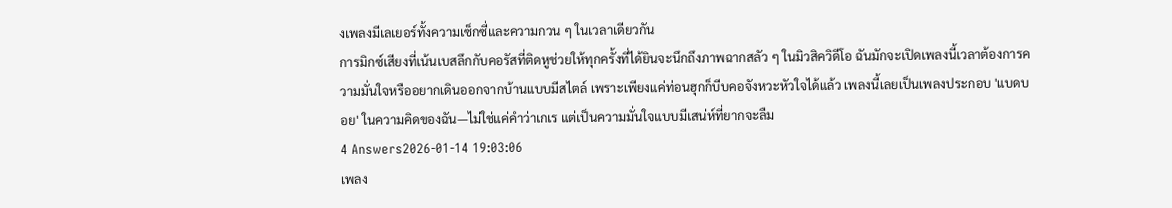งเพลงมีเลเยอร์ทั้งความเซ็กซี่และความกวน ๆ ในเวลาเดียวกัน
การมิกซ์เสียงที่เน้นเบสลึกกับคอรัสที่ติดหูช่วยให้ทุกครั้งที่ได้ยินจะนึกถึงภาพฉากสลัว ๆ ในมิวสิควิดีโอ ฉันมักจะเปิดเพลงนี้เวลาต้องการความมั่นใจหรืออยากเดินออกจากบ้านแบบมีสไตล์ เพราะเพียงแค่ท่อนฮุกก็บีบคอจังหวะหัวใจได้แล้ว เพลงนี้เลยเป็นเพลงประกอบ 'แบดบอย' ในความคิดของฉัน—ไม่ใช่แค่คำว่าเกเร แต่เป็นความมั่นใจแบบมีเสน่ห์ที่ยากจะลืม
4 Answers2026-01-14 19:03:06
เพลง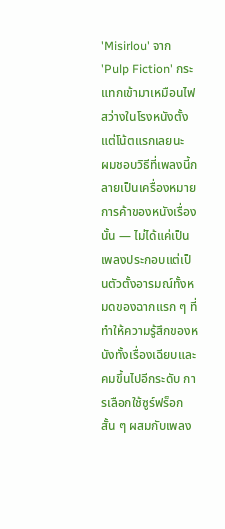'Misirlou' จาก 'Pulp Fiction' กระแทกเข้ามาเหมือนไฟสว่างในโรงหนังตั้งแต่โน้ตแรกเลยนะ
ผมชอบวิธีที่เพลงนี้กลายเป็นเครื่องหมายการค้าของหนังเรื่องนั้น — ไม่ได้แค่เป็นเพลงประกอบแต่เป็นตัวตั้งอารมณ์ทั้งหมดของฉากแรก ๆ ที่ทำให้ความรู้สึกของหนังทั้งเรื่องเฉียบและคมขึ้นไปอีกระดับ การเลือกใช้ซูร์ฟร็อกสั้น ๆ ผสมกับเพลง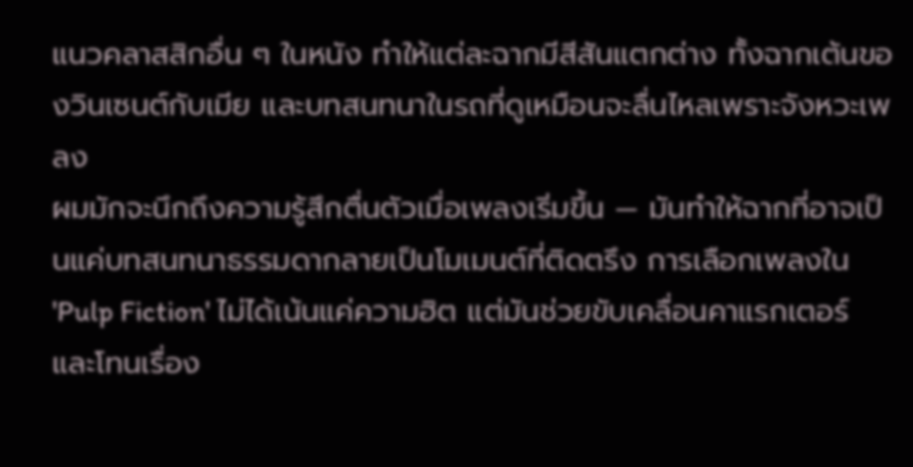แนวคลาสสิกอื่น ๆ ในหนัง ทำให้แต่ละฉากมีสีสันแตกต่าง ทั้งฉากเต้นของวินเซนต์กับเมีย และบทสนทนาในรถที่ดูเหมือนจะลื่นไหลเพราะจังหวะเพลง
ผมมักจะนึกถึงความรู้สึกตื่นตัวเมื่อเพลงเริ่มขึ้น — มันทำให้ฉากที่อาจเป็นแค่บทสนทนาธรรมดากลายเป็นโมเมนต์ที่ติดตรึง การเลือกเพลงใน 'Pulp Fiction' ไม่ได้เน้นแค่ความฮิต แต่มันช่วยขับเคลื่อนคาแรกเตอร์และโทนเรื่อง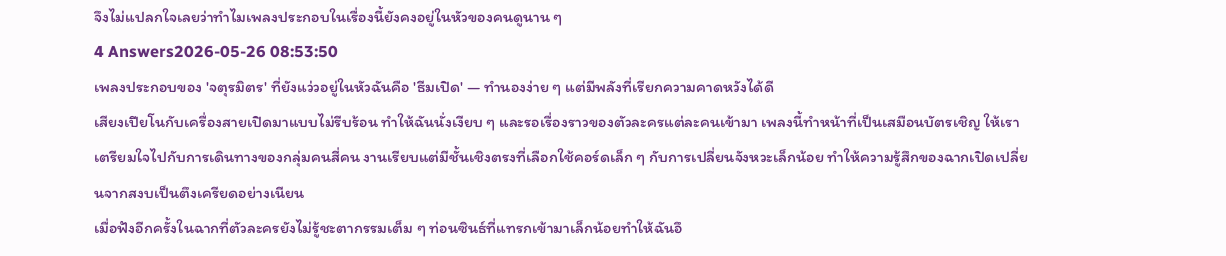จึงไม่แปลกใจเลยว่าทำไมเพลงประกอบในเรื่องนี้ยังคงอยู่ในหัวของคนดูนาน ๆ
4 Answers2026-05-26 08:53:50
เพลงประกอบของ 'จตุรมิตร' ที่ยังแว่วอยู่ในหัวฉันคือ 'ธีมเปิด' — ทำนองง่าย ๆ แต่มีพลังที่เรียกความคาดหวังได้ดี
เสียงเปียโนกับเครื่องสายเปิดมาแบบไม่รีบร้อน ทำให้ฉันนั่งเงียบ ๆ และรอเรื่องราวของตัวละครแต่ละคนเข้ามา เพลงนี้ทำหน้าที่เป็นเสมือนบัตรเชิญ ให้เราเตรียมใจไปกับการเดินทางของกลุ่มคนสี่คน งานเรียบแต่มีชั้นเชิงตรงที่เลือกใช้คอร์ดเล็ก ๆ กับการเปลี่ยนจังหวะเล็กน้อย ทำให้ความรู้สึกของฉากเปิดเปลี่ยนจากสงบเป็นตึงเครียดอย่างเนียน
เมื่อฟังอีกครั้งในฉากที่ตัวละครยังไม่รู้ชะตากรรมเต็ม ๆ ท่อนซินธ์ที่แทรกเข้ามาเล็กน้อยทำให้ฉันอึ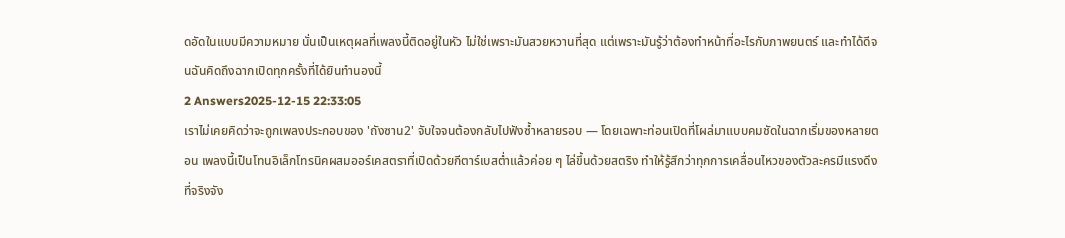ดอัดในแบบมีความหมาย นั่นเป็นเหตุผลที่เพลงนี้ติดอยู่ในหัว ไม่ใช่เพราะมันสวยหวานที่สุด แต่เพราะมันรู้ว่าต้องทำหน้าที่อะไรกับภาพยนตร์ และทำได้ดีจนฉันคิดถึงฉากเปิดทุกครั้งที่ได้ยินทำนองนี้
2 Answers2025-12-15 22:33:05
เราไม่เคยคิดว่าจะถูกเพลงประกอบของ 'ถังซาน2' จับใจจนต้องกลับไปฟังซ้ำหลายรอบ — โดยเฉพาะท่อนเปิดที่โผล่มาแบบคมชัดในฉากเริ่มของหลายตอน เพลงนี้เป็นโทนอิเล็กโทรนิคผสมออร์เคสตราที่เปิดด้วยกีตาร์เบสต่ำแล้วค่อย ๆ ไล่ขึ้นด้วยสตริง ทำให้รู้สึกว่าทุกการเคลื่อนไหวของตัวละครมีแรงดึงที่จริงจัง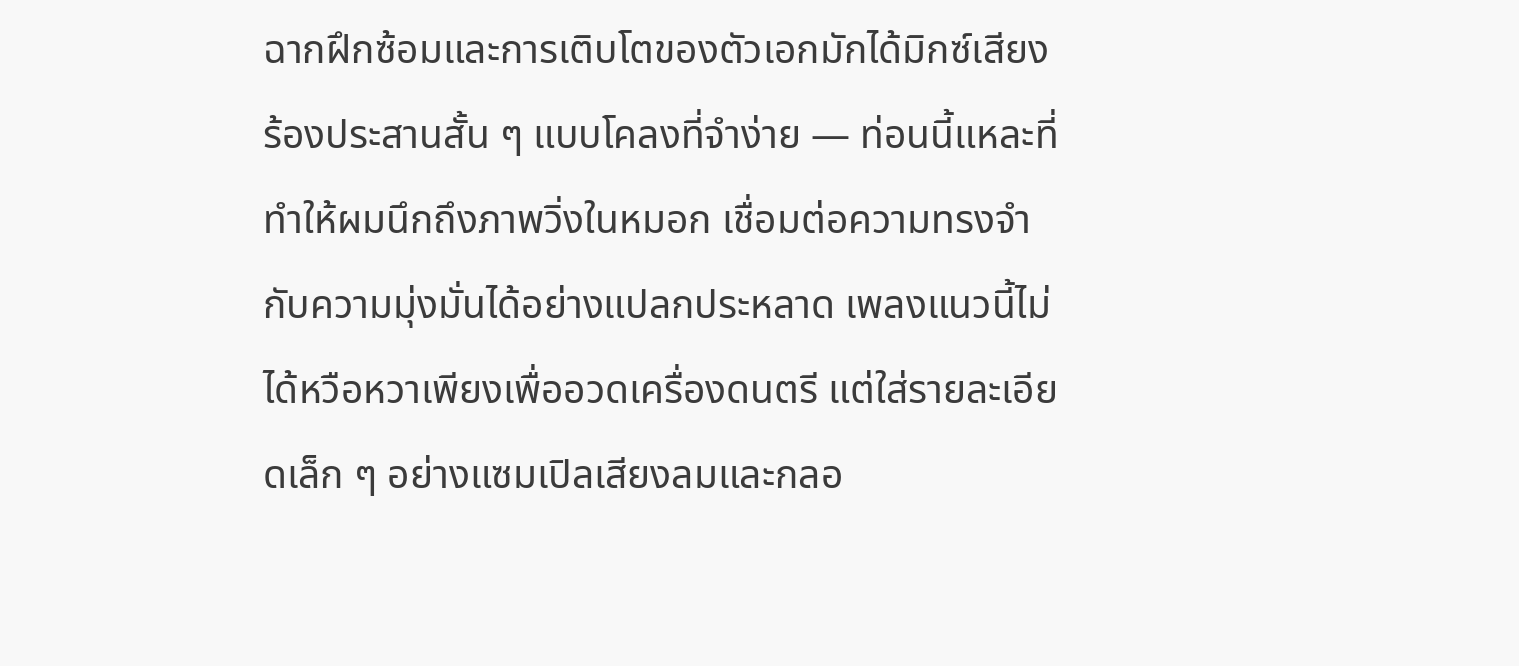ฉากฝึกซ้อมและการเติบโตของตัวเอกมักได้มิกซ์เสียงร้องประสานสั้น ๆ แบบโคลงที่จำง่าย — ท่อนนี้แหละที่ทำให้ผมนึกถึงภาพวิ่งในหมอก เชื่อมต่อความทรงจำกับความมุ่งมั่นได้อย่างแปลกประหลาด เพลงแนวนี้ไม่ได้หวือหวาเพียงเพื่ออวดเครื่องดนตรี แต่ใส่รายละเอียดเล็ก ๆ อย่างแซมเปิลเสียงลมและกลอ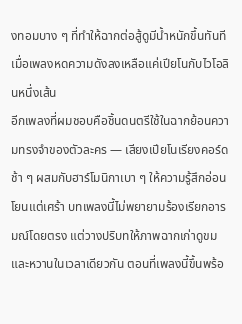งทอมบาง ๆ ที่ทำให้ฉากต่อสู้ดูมีน้ำหนักขึ้นทันทีเมื่อเพลงหดความดังลงเหลือแค่เปียโนกับไวโอลินหนึ่งเส้น
อีกเพลงที่ผมชอบคือชิ้นดนตรีใช้ในฉากย้อนความทรงจำของตัวละคร — เสียงเปียโนเรียงคอร์ดช้า ๆ ผสมกับฮาร์โมนิกาเบา ๆ ให้ความรู้สึกอ่อนโยนแต่เศร้า บทเพลงนี้ไม่พยายามร้องเรียกอารมณ์โดยตรง แต่วางปริบทให้ภาพฉากเก่าดูขมและหวานในเวลาเดียวกัน ตอนที่เพลงนี้ขึ้นพร้อ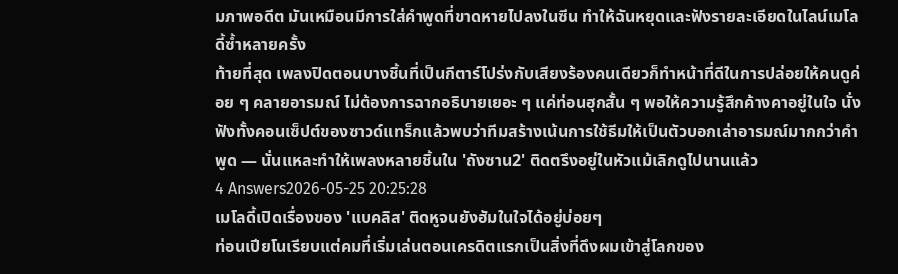มภาพอดีต มันเหมือนมีการใส่คำพูดที่ขาดหายไปลงในซีน ทำให้ฉันหยุดและฟังรายละเอียดในไลน์เมโลดี้ซ้ำหลายครั้ง
ท้ายที่สุด เพลงปิดตอนบางชิ้นที่เป็นกีตาร์โปร่งกับเสียงร้องคนเดียวก็ทำหน้าที่ดีในการปล่อยให้คนดูค่อย ๆ คลายอารมณ์ ไม่ต้องการฉากอธิบายเยอะ ๆ แค่ท่อนฮุกสั้น ๆ พอให้ความรู้สึกค้างคาอยู่ในใจ นั่งฟังทั้งคอนเซ็ปต์ของซาวด์แทร็กแล้วพบว่าทีมสร้างเน้นการใช้ธีมให้เป็นตัวบอกเล่าอารมณ์มากกว่าคำพูด — นั่นแหละทำให้เพลงหลายชิ้นใน 'ถังซาน2' ติดตรึงอยู่ในหัวแม้เลิกดูไปนานแล้ว
4 Answers2026-05-25 20:25:28
เมโลดี้เปิดเรื่องของ 'แบคลิส' ติดหูจนยังฮัมในใจได้อยู่บ่อยๆ
ท่อนเปียโนเรียบแต่คมที่เริ่มเล่นตอนเครดิตแรกเป็นสิ่งที่ดึงผมเข้าสู่โลกของ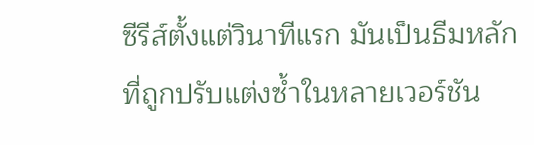ซีรีส์ตั้งแต่วินาทีแรก มันเป็นธีมหลักที่ถูกปรับแต่งซ้ำในหลายเวอร์ชัน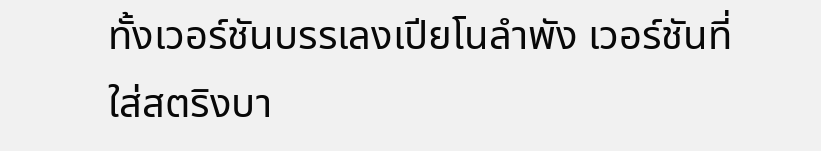ทั้งเวอร์ชันบรรเลงเปียโนลำพัง เวอร์ชันที่ใส่สตริงบา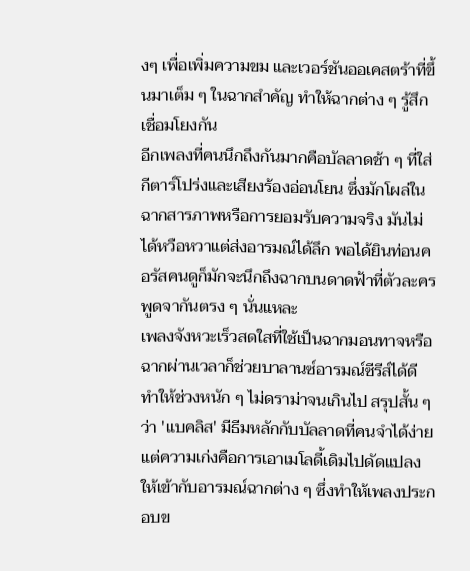งๆ เพื่อเพิ่มความขม และเวอร์ชันออเคสตร้าที่ขึ้นมาเต็ม ๆ ในฉากสำคัญ ทำให้ฉากต่าง ๆ รู้สึกเชื่อมโยงกัน
อีกเพลงที่คนนึกถึงกันมากคือบัลลาดช้า ๆ ที่ใส่กีตาร์โปร่งและเสียงร้องอ่อนโยน ซึ่งมักโผล่ในฉากสารภาพหรือการยอมรับความจริง มันไม่ได้หวือหวาแต่ส่งอารมณ์ได้ลึก พอได้ยินท่อนคอรัสคนดูก็มักจะนึกถึงฉากบนดาดฟ้าที่ตัวละครพูดจากันตรง ๆ นั่นแหละ
เพลงจังหวะเร็วสดใสที่ใช้เป็นฉากมอนทาจหรือฉากผ่านเวลาก็ช่วยบาลานซ์อารมณ์ซีรีส์ได้ดี ทำให้ช่วงหนัก ๆ ไม่ดราม่าจนเกินไป สรุปสั้น ๆ ว่า 'แบคลิส' มีธีมหลักกับบัลลาดที่คนจำได้ง่าย แต่ความเก่งคือการเอาเมโลดี้เดิมไปดัดแปลงให้เข้ากับอารมณ์ฉากต่าง ๆ ซึ่งทำให้เพลงประกอบข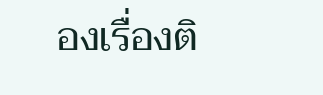องเรื่องติ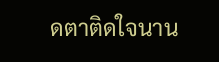ดตาติดใจนาน